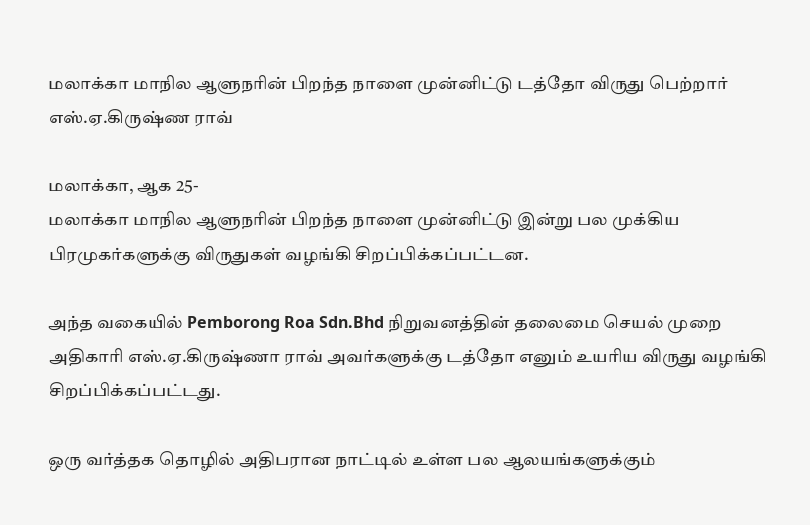மலாக்கா மாநில ஆளுநரின் பிறந்த நாளை முன்னிட்டு டத்தோ விருது பெற்றார் எஸ்.ஏ.கிருஷ்ண ராவ்

மலாக்கா, ஆக 25-
மலாக்கா மாநில ஆளுநரின் பிறந்த நாளை முன்னிட்டு இன்று பல முக்கிய பிரமுகர்களுக்கு விருதுகள் வழங்கி சிறப்பிக்கப்பட்டன.

அந்த வகையில் Pemborong Roa Sdn.Bhd நிறுவனத்தின் தலைமை செயல் முறை அதிகாரி எஸ்.ஏ.கிருஷ்ணா ராவ் அவர்களுக்கு டத்தோ எனும் உயரிய விருது வழங்கி சிறப்பிக்கப்பட்டது.

ஒரு வர்த்தக தொழில் அதிபரான நாட்டில் உள்ள பல ஆலயங்களுக்கும்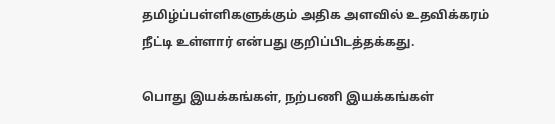தமிழ்ப்பள்ளிகளுக்கும் அதிக அளவில் உதவிக்கரம் நீட்டி உள்ளார் என்பது குறிப்பிடத்தக்கது.

பொது இயக்கங்கள், நற்பணி இயக்கங்கள்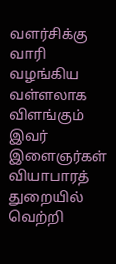வளர்சிக்கு வாரி வழங்கிய வள்ளலாக விளங்கும் இவர் இளைஞர்கள் வியாபாரத் துறையில் வெற்றி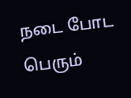நடை போட பெரும்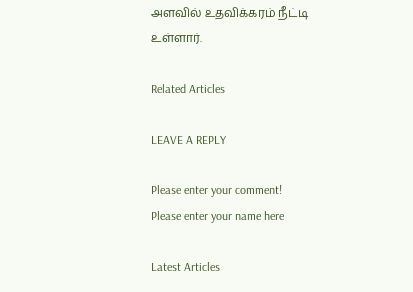அளவில் உதவிக்கரம் நீட்டி உள்ளார்.

Related Articles

LEAVE A REPLY

Please enter your comment!
Please enter your name here

Latest Articles